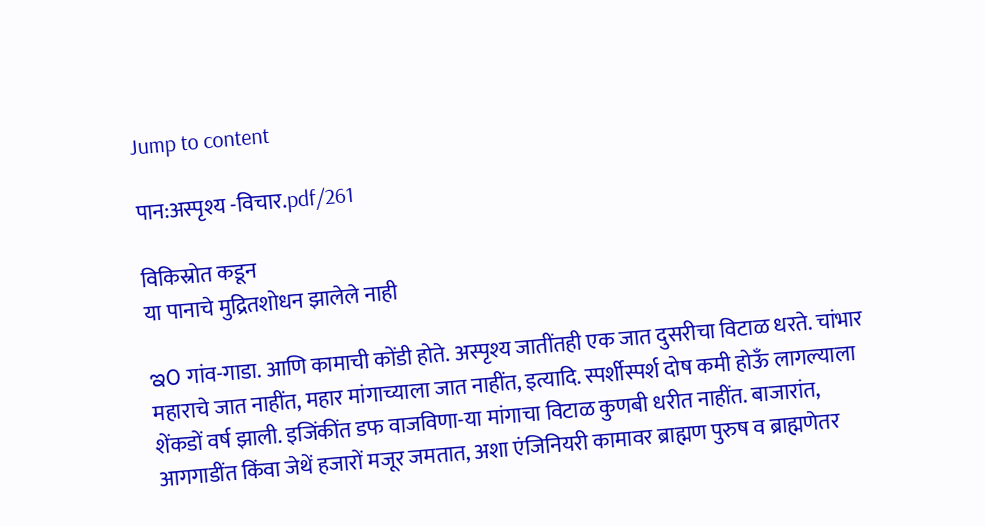Jump to content

पान:अस्पृश्य -विचार.pdf/261

विकिस्रोत कडून
या पानाचे मुद्रितशोधन झालेले नाही

ಇ೦ गांव-गाडा. आणि कामाची कोंडी होते. अस्पृश्य जातींतही एक जात दुसरीचा विटाळ धरते. चांभार महाराचे जात नाहींत, महार मांगाच्याला जात नाहींत, इत्यादि. स्पर्शीस्पर्श दोष कमी होऊँ लागल्याला शेंकडों वर्ष झाली. इजिंकींत डफ वाजविणा-या मांगाचा विटाळ कुणबी धरीत नाहींत. बाजारांत, आगगाडींत किंवा जेथें हजारों मजूर जमतात, अशा एंजिनियरी कामावर ब्राह्मण पुरुष व ब्राह्मणेतर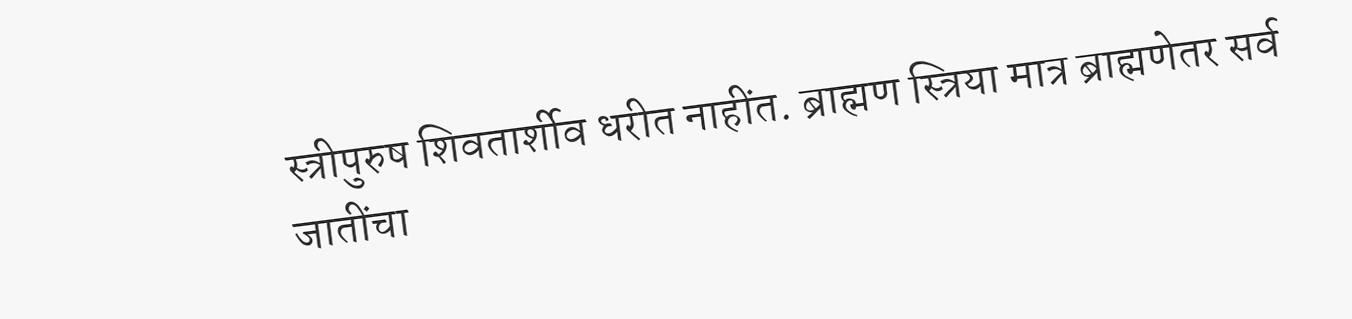स्त्रीपुरुष शिवतार्शीव धरीत नाहींत. ब्राह्मण स्त्रिया मात्र ब्राह्मणेतर सर्व जातींचा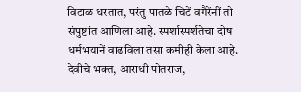विटाळ धरतात, परंतु पातळे चिटें वगैरेंनीं तो संपुष्टांत आणिला आहे. स्पर्शास्पर्शतेचा दोष धर्मभयानें वाढविला तसा कमीही केला आहे. देवीचे भक्त, आराधी पोतराज,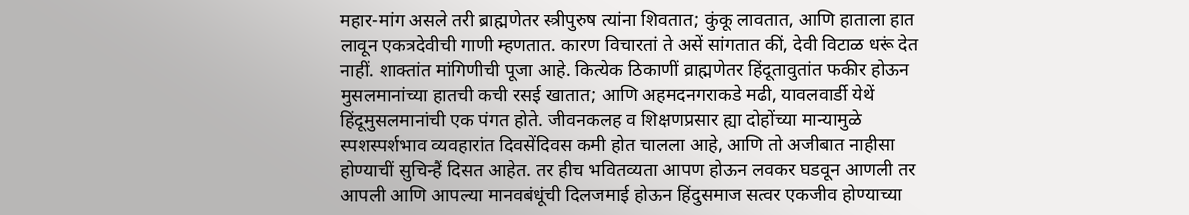महार-मांग असले तरी ब्राह्मणेतर स्त्रीपुरुष त्यांना शिवतात; कुंकू लावतात, आणि हाताला हात लावून एकत्रदेवीची गाणी म्हणतात. कारण विचारतां ते असें सांगतात कीं, देवी विटाळ धरूं देत नाहीं. शाक्तांत मांगिणीची पूजा आहे. कित्येक ठिकाणीं व्राह्मणेतर हिंदूतावुतांत फकीर होऊन मुसलमानांच्या हातची कची रसई खातात; आणि अहमदनगराकडे मढी, यावलवार्डी येथें हिंदूमुसलमानांची एक पंगत होते. जीवनकलह व शिक्षणप्रसार ह्या दोहोंच्या मान्यामुळे स्पशस्पर्शभाव व्यवहारांत दिवसेंदिवस कमी होत चालला आहे, आणि तो अजीबात नाहीसा होण्याचीं सुचिन्हैं दिसत आहेत. तर हीच भवितव्यता आपण होऊन लवकर घडवून आणली तर आपली आणि आपल्या मानवबंधूंची दिलजमाई होऊन हिंदुसमाज सत्वर एकजीव होण्याच्या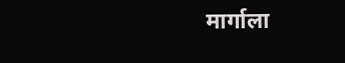मार्गाला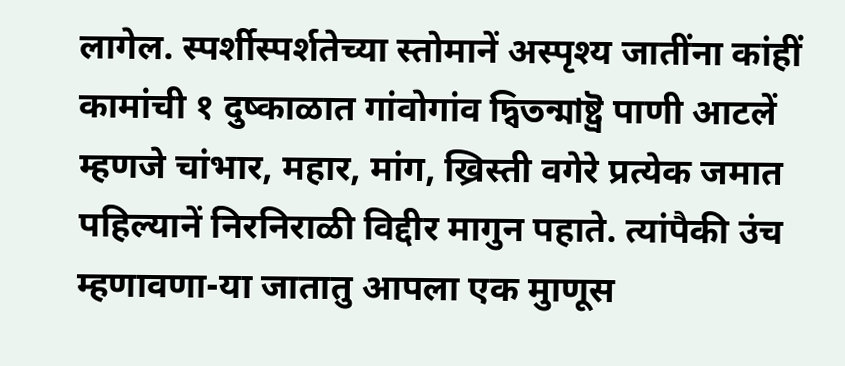लागेल. स्पर्शीस्पर्शतेच्या स्तोमानें अस्पृश्य जातींना कांहीं कामांची १ दुष्काळात गांवोगांव দ্বিতন্মাষ্ট্র पाणी आटलें म्हणजे चांभार, महार, मांग, ख्रिस्ती वगेरे प्रत्येक जमात पहिल्यानें निरनिराळी विद्दीर मागुन पहाते. त्यांपैकी उंच म्हणावणा-या जातातु आपला एक मुाणूस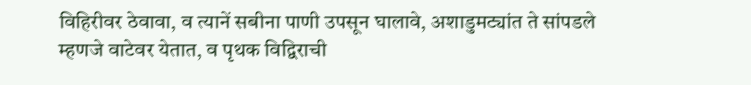विहिरीवर ठेवावा, व त्यानें सबीना पाणी उपसून घालावे, अशाडुमट्यांत ते सांपडले म्हणजे वाटेवर येतात, व पृथक विद्विराची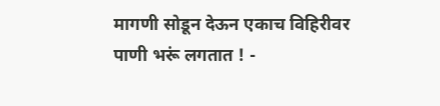मागणी सोडून देऊन एकाच विहिरीवर पाणी भरूं लगतात ! -